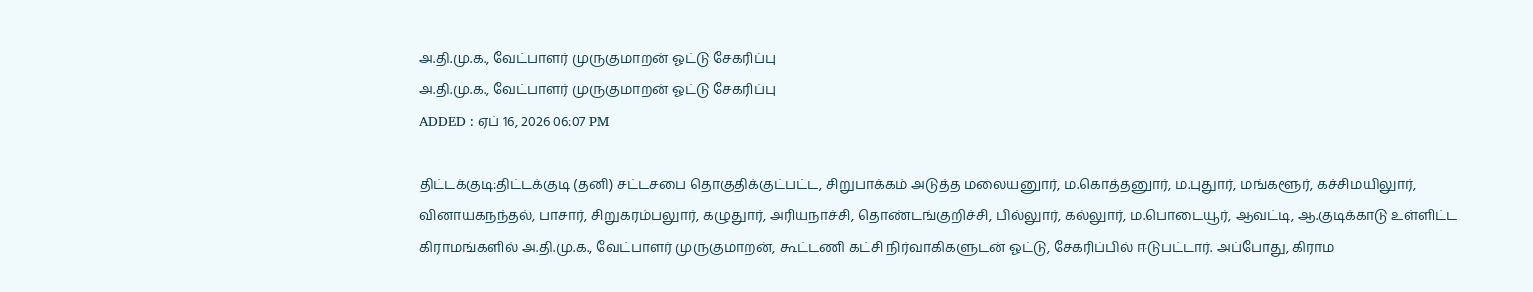அ.தி.மு.க., வேட்பாளர் முருகுமாறன் ஓட்டு சேகரிப்பு
அ.தி.மு.க., வேட்பாளர் முருகுமாறன் ஓட்டு சேகரிப்பு
ADDED : ஏப் 16, 2026 06:07 PM

திட்டக்குடி:திட்டக்குடி (தனி) சட்டசபை தொகுதிக்குட்பட்ட, சிறுபாக்கம் அடுத்த மலையனுார், ம.கொத்தனுார், ம.புதுார், மங்களூர், கச்சிமயிலுார், வினாயகநந்தல், பாசார், சிறுகரம்பலுார், கழுதுார், அரியநாச்சி, தொண்டங்குறிச்சி, பில்லுார், கல்லுார், ம.பொடையூர், ஆவட்டி, ஆ.குடிக்காடு உள்ளிட்ட கிராமங்களில் அ.தி.மு.க., வேட்பாளர் முருகுமாறன், கூட்டணி கட்சி நிர்வாகிகளுடன் ஓட்டு, சேகரிப்பில் ஈடுபட்டார். அப்போது, கிராம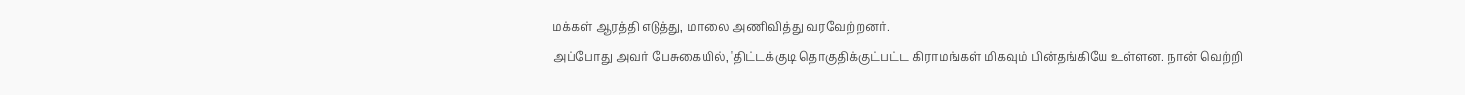மக்கள் ஆரத்தி எடுத்து, மாலை அணிவித்து வரவேற்றனர்.
அப்போது அவர் பேசுகையில், 'திட்டக்குடி தொகுதிக்குட்பட்ட கிராமங்கள் மிகவும் பின்தங்கியே உள்ளன. நான் வெற்றி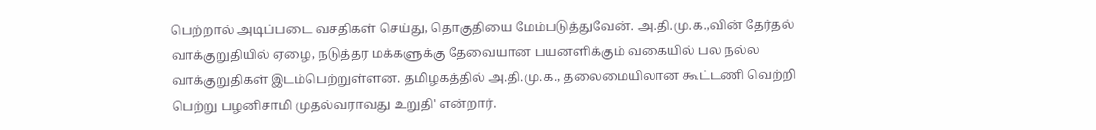பெற்றால் அடிப்படை வசதிகள் செய்து, தொகுதியை மேம்படுத்துவேன். அ.தி.மு.க.,வின் தேர்தல் வாக்குறுதியில் ஏழை, நடுத்தர மக்களுக்கு தேவையான பயனளிக்கும் வகையில் பல நல்ல வாக்குறுதிகள் இடம்பெற்றுள்ளன. தமிழகத்தில் அ.தி.மு.க., தலைமையிலான கூட்டணி வெற்றி பெற்று பழனிசாமி முதல்வராவது உறுதி' என்றார்.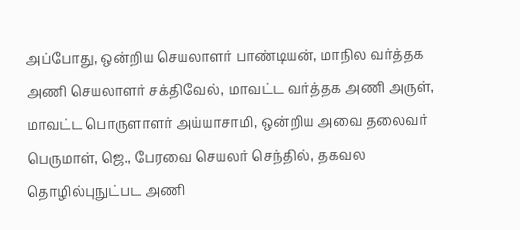அப்போது, ஒன்றிய செயலாளர் பாண்டியன், மாநில வர்த்தக அணி செயலாளர் சக்திவேல், மாவட்ட வர்த்தக அணி அருள், மாவட்ட பொருளாளர் அய்யாசாமி, ஒன்றிய அவை தலைவர் பெருமாள், ஜெ., பேரவை செயலர் செந்தில், தகவல தொழில்புநுட்பட அணி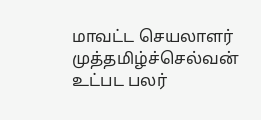மாவட்ட செயலாளர் முத்தமிழ்ச்செல்வன் உட்பட பலர்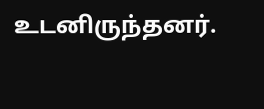உடனிருந்தனர்.